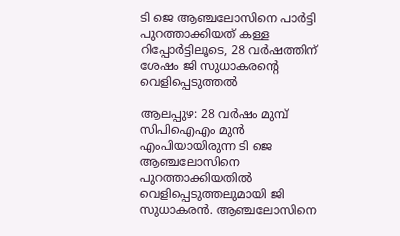ടി ജെ ആഞ്ചലോസിനെ പാർട്ടി പുറത്താക്കിയത് കള്ള റിപ്പോർട്ടിലൂടെ, 28 വർഷത്തിന് ശേഷം ജി സുധാകരന്റെ വെളിപ്പെടുത്തൽ

ആലപ്പുഴ: 28 വര്‍ഷം മുമ്പ് സിപിഐഎം മുന്‍ എംപിയായിരുന്ന ടി ജെ ആഞ്ചലോസിനെ പുറത്താക്കിയതില്‍ വെളിപ്പെടുത്തലുമായി ജി സുധാകരന്‍. ആഞ്ചലോസിനെ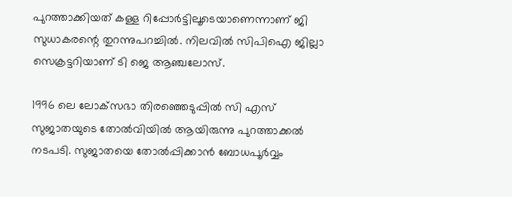പുറത്താക്കിയത് കള്ള റിപ്പോര്‍ട്ടിലൂടെയാണെന്നാണ് ജി സുധാകരന്റെ തുറന്നുപറച്ചില്‍. നിലവില്‍ സിപിഐ ജില്ലാ സെക്രട്ടറിയാണ് ടി ജെ ആഞ്ചലോസ്.

1996 ലെ ലോക്‌സഭാ തിരഞ്ഞെടുപ്പില്‍ സി എസ് സുജാതയുടെ തോല്‍വിയില്‍ ആയിരുന്നു പുറത്താക്കല്‍ നടപടി. സുജാതയെ തോല്‍പ്പിക്കാന്‍ ബോധപൂര്‍വ്വം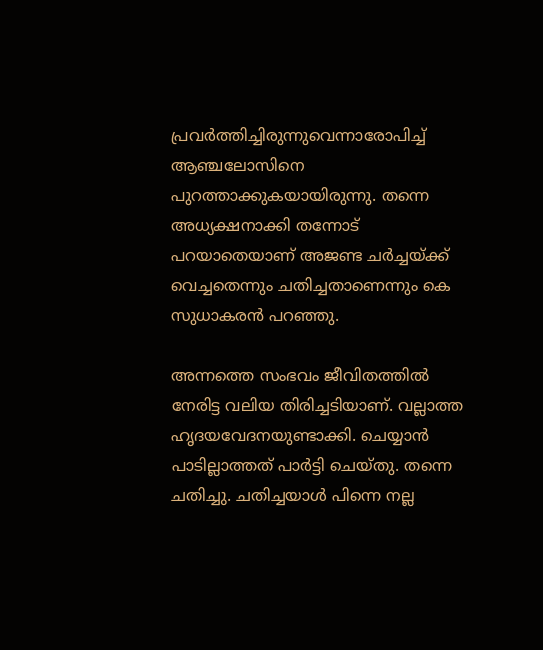പ്രവര്‍ത്തിച്ചിരുന്നുവെന്നാരോപിച്ച് ആഞ്ചലോസിനെ പുറത്താക്കുകയായിരുന്നു. തന്നെ അധ്യക്ഷനാക്കി തന്നോട് പറയാതെയാണ് അജണ്ട ചര്‍ച്ചയ്ക്ക് വെച്ചതെന്നും ചതിച്ചതാണെന്നും കെ സുധാകരന്‍ പറഞ്ഞു.

അന്നത്തെ സംഭവം ജീവിതത്തില്‍ നേരിട്ട വലിയ തിരിച്ചടിയാണ്. വല്ലാത്ത ഹൃദയവേദനയുണ്ടാക്കി. ചെയ്യാന്‍ പാടില്ലാത്തത് പാര്‍ട്ടി ചെയ്തു. തന്നെ ചതിച്ചു. ചതിച്ചയാള്‍ പിന്നെ നല്ല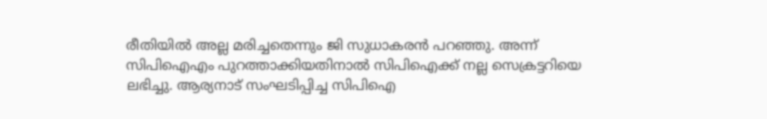രീതിയില്‍ അല്ല മരിച്ചതെന്നും ജി സുധാകരന്‍ പറഞ്ഞു. അന്ന് സിപിഐഎം പുറത്താക്കിയതിനാല്‍ സിപിഐക്ക് നല്ല സെക്രട്ടറിയെ ലഭിച്ചു. ആര്യനാട് സംഘടിപ്പിച്ച സിപിഐ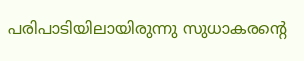പരിപാടിയിലായിരുന്നു സുധാകരന്റെ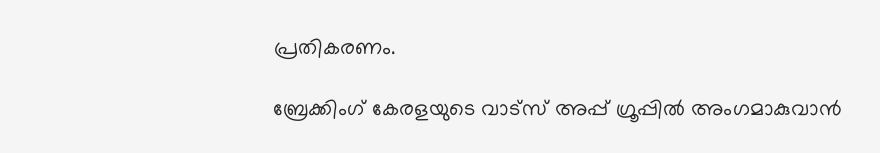പ്രതികരണം.

ബ്രേക്കിംഗ് കേരളയുടെ വാട്സ് അപ്പ് ഗ്രൂപ്പിൽ അംഗമാകുവാൻ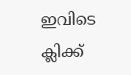ഇവിടെ ക്ലിക്ക്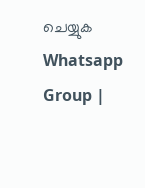ചെയ്യുക Whatsapp Group |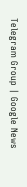Telegram Group | Google News